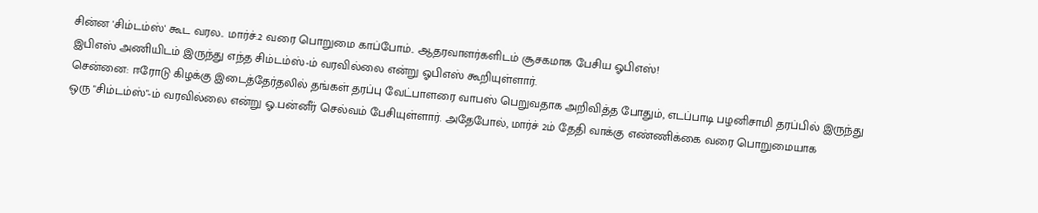சின்ன 'சிம்டம்ஸ்' கூட வரல.. மார்ச்.2 வரை பொறுமை காப்போம்.. ஆதரவாளர்களிடம் சூசகமாக பேசிய ஓபிஎஸ்!
இபிஎஸ் அணியிடம் இருந்து எந்த சிம்டம்ஸ்-ம் வரவில்லை என்று ஓபிஎஸ் கூறியுள்ளார்.
சென்னை: ஈரோடு கிழக்கு இடைத்தேர்தலில் தங்கள் தரப்பு வேட்பாளரை வாபஸ் பெறுவதாக அறிவித்த போதும், எடப்பாடி பழனிசாமி தரப்பில் இருந்து ஒரு "சிம்டம்ஸ்"-ம் வரவில்லை என்று ஓ.பன்னீர் செல்வம் பேசியுள்ளார். அதேபோல், மார்ச் 2ம் தேதி வாக்கு எண்ணிக்கை வரை பொறுமையாக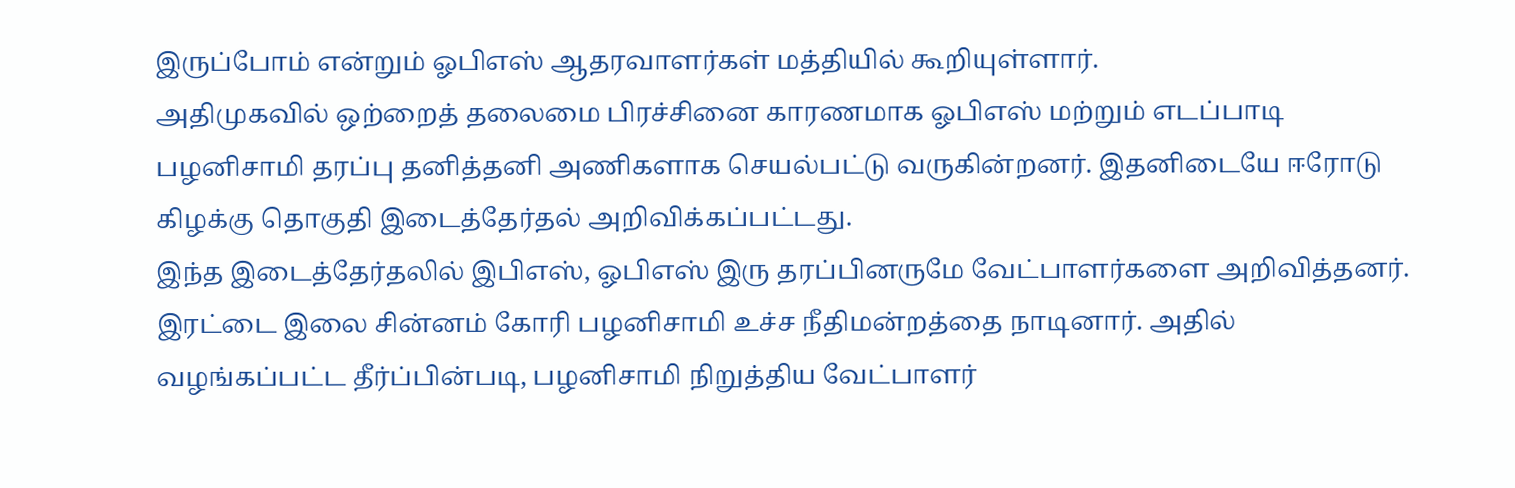இருப்போம் என்றும் ஓபிஎஸ் ஆதரவாளர்கள் மத்தியில் கூறியுள்ளார்.
அதிமுகவில் ஒற்றைத் தலைமை பிரச்சினை காரணமாக ஓபிஎஸ் மற்றும் எடப்பாடி பழனிசாமி தரப்பு தனித்தனி அணிகளாக செயல்பட்டு வருகின்றனர். இதனிடையே ஈரோடு கிழக்கு தொகுதி இடைத்தேர்தல் அறிவிக்கப்பட்டது.
இந்த இடைத்தேர்தலில் இபிஎஸ், ஓபிஎஸ் இரு தரப்பினருமே வேட்பாளர்களை அறிவித்தனர். இரட்டை இலை சின்னம் கோரி பழனிசாமி உச்ச நீதிமன்றத்தை நாடினார். அதில் வழங்கப்பட்ட தீர்ப்பின்படி, பழனிசாமி நிறுத்திய வேட்பாளர்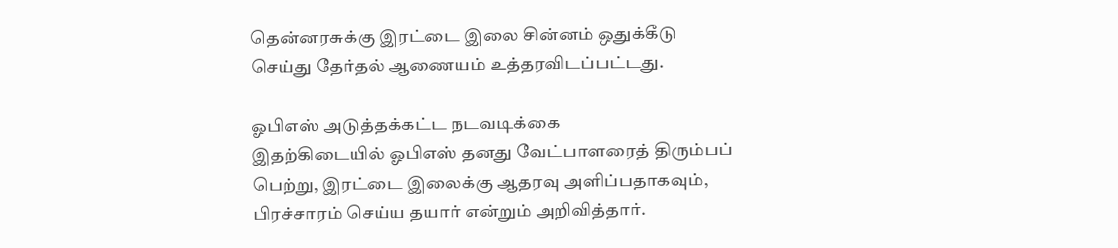தென்னரசுக்கு இரட்டை இலை சின்னம் ஒதுக்கீடு செய்து தேர்தல் ஆணையம் உத்தரவிடப்பட்டது.

ஓபிஎஸ் அடுத்தக்கட்ட நடவடிக்கை
இதற்கிடையில் ஓபிஎஸ் தனது வேட்பாளரைத் திரும்பப் பெற்று, இரட்டை இலைக்கு ஆதரவு அளிப்பதாகவும், பிரச்சாரம் செய்ய தயார் என்றும் அறிவித்தார்.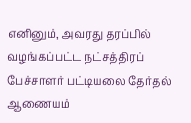எனினும், அவரது தரப்பில் வழங்கப்பட்ட நட்சத்திரப் பேச்சாளர் பட்டியலை தேர்தல் ஆணையம்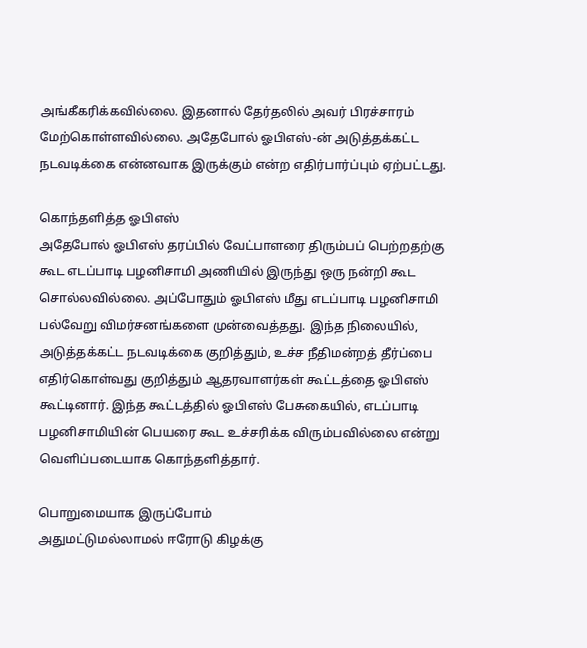அங்கீகரிக்கவில்லை. இதனால் தேர்தலில் அவர் பிரச்சாரம் மேற்கொள்ளவில்லை. அதேபோல் ஓபிஎஸ்-ன் அடுத்தக்கட்ட நடவடிக்கை என்னவாக இருக்கும் என்ற எதிர்பார்ப்பும் ஏற்பட்டது.

கொந்தளித்த ஓபிஎஸ்
அதேபோல் ஓபிஎஸ் தரப்பில் வேட்பாளரை திரும்பப் பெற்றதற்கு கூட எடப்பாடி பழனிசாமி அணியில் இருந்து ஒரு நன்றி கூட சொல்லவில்லை. அப்போதும் ஓபிஎஸ் மீது எடப்பாடி பழனிசாமி பல்வேறு விமர்சனங்களை முன்வைத்தது. இந்த நிலையில், அடுத்தக்கட்ட நடவடிக்கை குறித்தும், உச்ச நீதிமன்றத் தீர்ப்பை எதிர்கொள்வது குறித்தும் ஆதரவாளர்கள் கூட்டத்தை ஓபிஎஸ் கூட்டினார். இந்த கூட்டத்தில் ஓபிஎஸ் பேசுகையில், எடப்பாடி பழனிசாமியின் பெயரை கூட உச்சரிக்க விரும்பவில்லை என்று வெளிப்படையாக கொந்தளித்தார்.

பொறுமையாக இருப்போம்
அதுமட்டுமல்லாமல் ஈரோடு கிழக்கு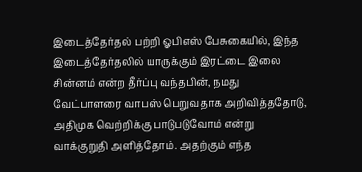இடைத்தேர்தல் பற்றி ஓபிஎஸ் பேசுகையில், இந்த இடைத்தேர்தலில் யாருக்கும் இரட்டை இலை சின்னம் என்ற தீர்ப்பு வந்தபின், நமது வேட்பாளரை வாபஸ் பெறுவதாக அறிவித்ததோடு, அதிமுக வெற்றிக்கு பாடுபடுவோம் என்று வாக்குறுதி அளித்தோம். அதற்கும் எந்த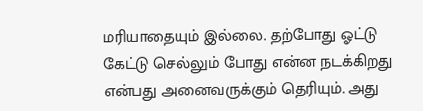மரியாதையும் இல்லை. தற்போது ஓட்டு கேட்டு செல்லும் போது என்ன நடக்கிறது என்பது அனைவருக்கும் தெரியும். அது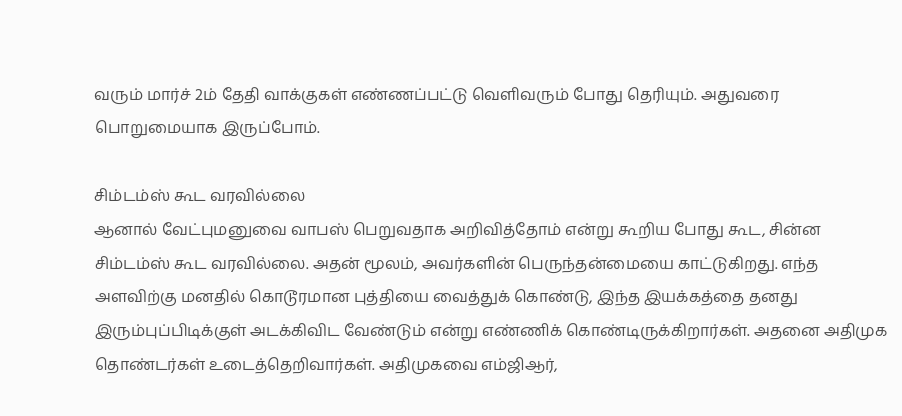வரும் மார்ச் 2ம் தேதி வாக்குகள் எண்ணப்பட்டு வெளிவரும் போது தெரியும். அதுவரை பொறுமையாக இருப்போம்.

சிம்டம்ஸ் கூட வரவில்லை
ஆனால் வேட்புமனுவை வாபஸ் பெறுவதாக அறிவித்தோம் என்று கூறிய போது கூட, சின்ன சிம்டம்ஸ் கூட வரவில்லை. அதன் மூலம், அவர்களின் பெருந்தன்மையை காட்டுகிறது. எந்த அளவிற்கு மனதில் கொடூரமான புத்தியை வைத்துக் கொண்டு, இந்த இயக்கத்தை தனது இரும்புப்பிடிக்குள் அடக்கிவிட வேண்டும் என்று எண்ணிக் கொண்டிருக்கிறார்கள். அதனை அதிமுக தொண்டர்கள் உடைத்தெறிவார்கள். அதிமுகவை எம்ஜிஆர்,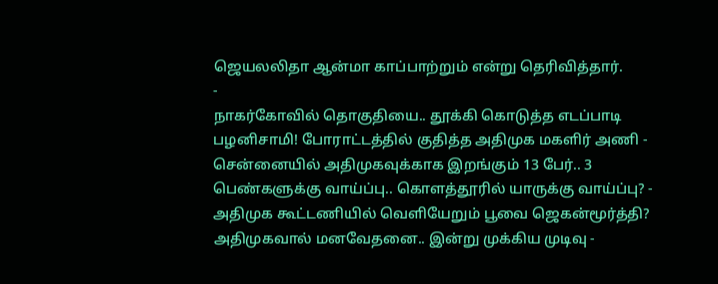ஜெயலலிதா ஆன்மா காப்பாற்றும் என்று தெரிவித்தார்.
-
நாகர்கோவில் தொகுதியை.. தூக்கி கொடுத்த எடப்பாடி பழனிசாமி! போராட்டத்தில் குதித்த அதிமுக மகளிர் அணி -
சென்னையில் அதிமுகவுக்காக இறங்கும் 13 பேர்.. 3 பெண்களுக்கு வாய்ப்பு.. கொளத்தூரில் யாருக்கு வாய்ப்பு? -
அதிமுக கூட்டணியில் வெளியேறும் பூவை ஜெகன்மூர்த்தி? அதிமுகவால் மனவேதனை.. இன்று முக்கிய முடிவு -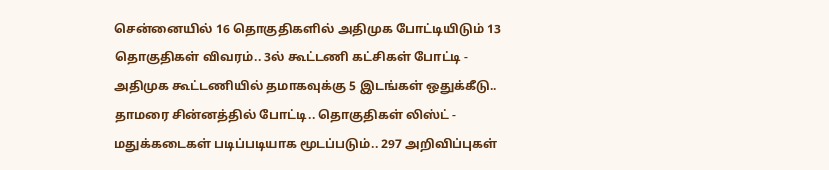சென்னையில் 16 தொகுதிகளில் அதிமுக போட்டியிடும் 13 தொகுதிகள் விவரம்.. 3ல் கூட்டணி கட்சிகள் போட்டி -
அதிமுக கூட்டணியில் தமாகவுக்கு 5 இடங்கள் ஒதுக்கீடு.. தாமரை சின்னத்தில் போட்டி.. தொகுதிகள் லிஸ்ட் -
மதுக்கடைகள் படிப்படியாக மூடப்படும்.. 297 அறிவிப்புகள்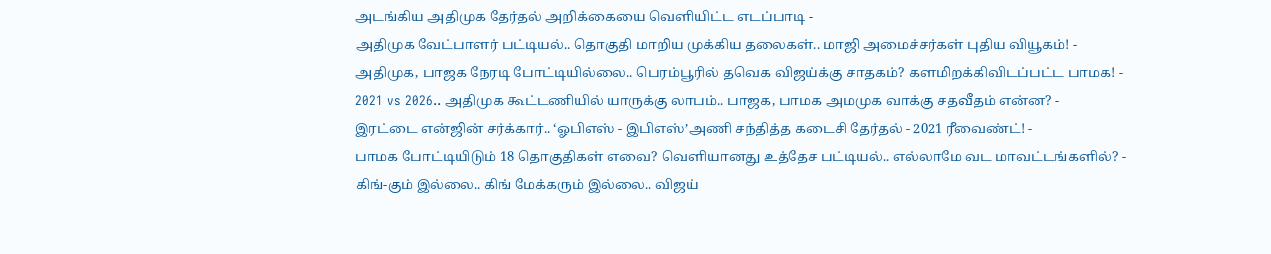அடங்கிய அதிமுக தேர்தல் அறிக்கையை வெளியிட்ட எடப்பாடி -
அதிமுக வேட்பாளர் பட்டியல்.. தொகுதி மாறிய முக்கிய தலைகள்.. மாஜி அமைச்சர்கள் புதிய வியூகம்! -
அதிமுக, பாஜக நேரடி போட்டியில்லை.. பெரம்பூரில் தவெக விஜய்க்கு சாதகம்? களமிறக்கிவிடப்பட்ட பாமக! -
2021 vs 2026.. அதிமுக கூட்டணியில் யாருக்கு லாபம்.. பாஜக, பாமக அமமுக வாக்கு சதவீதம் என்ன? -
இரட்டை என்ஜின் சர்க்கார்.. ‘ஓபிஎஸ் - இபிஎஸ்’அணி சந்தித்த கடைசி தேர்தல் - 2021 ரீவைண்ட்! -
பாமக போட்டியிடும் 18 தொகுதிகள் எவை? வெளியானது உத்தேச பட்டியல்.. எல்லாமே வட மாவட்டங்களில்? -
கிங்-கும் இல்லை.. கிங் மேக்கரும் இல்லை.. விஜய்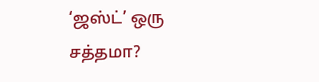‘ஜஸ்ட்’ ஒரு சத்தமா?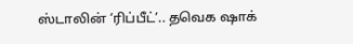ஸ்டாலின் ‘ரிப்பீட்’.. தவெக ஷாக்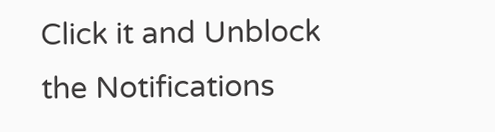Click it and Unblock the Notifications